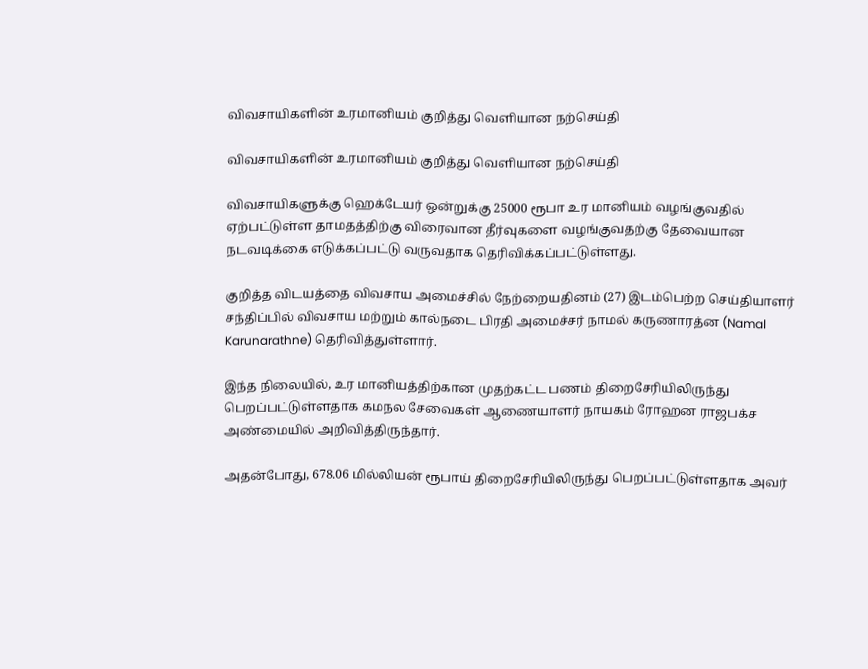விவசாயிகளின் உரமானியம் குறித்து வெளியான நற்செய்தி

விவசாயிகளின் உரமானியம் குறித்து வெளியான நற்செய்தி

விவசாயிகளுக்கு ஹெக்டேயர் ஒன்றுக்கு 25000 ரூபா உர மானியம் வழங்குவதில் ஏற்பட்டுள்ள தாமதத்திற்கு விரைவான தீர்வுகளை வழங்குவதற்கு தேவையான நடவடிக்கை எடுக்கப்பட்டு வருவதாக தெரிவிக்கப்பட்டுள்ளது.

குறித்த விடயத்தை விவசாய அமைச்சில் நேற்றையதினம் (27) இடம்பெற்ற செய்தியாளர் சந்திப்பில் விவசாய மற்றும் கால்நடை பிரதி அமைச்சர் நாமல் கருணாரத்ன (Namal Karunarathne) தெரிவித்துள்ளார்.

இந்த நிலையில், உர மானியத்திற்கான முதற்கட்ட பணம் திறைசேரியிலிருந்து பெறப்பட்டுள்ளதாக கமநல சேவைகள் ஆணையாளர் நாயகம் ரோஹன ராஜபக்ச அண்மையில் அறிவித்திருந்தார்.

அதன்போது, 678.06 மில்லியன் ரூபாய் திறைசேரியிலிருந்து பெறப்பட்டுள்ளதாக அவர்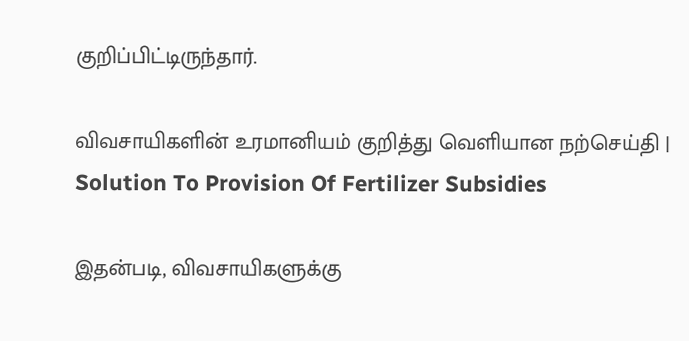குறிப்பிட்டிருந்தார்.

விவசாயிகளின் உரமானியம் குறித்து வெளியான நற்செய்தி | Solution To Provision Of Fertilizer Subsidies

இதன்படி, விவசாயிகளுக்கு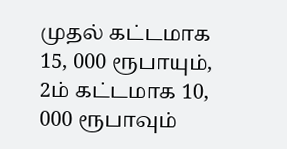முதல் கட்டமாக 15, 000 ரூபாயும், 2ம் கட்டமாக 10, 000 ரூபாவும்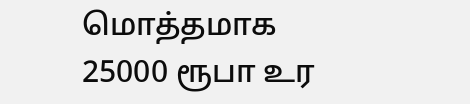மொத்தமாக 25000 ரூபா உர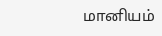மானியம்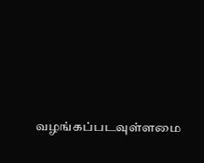வழங்கப்படவுள்ளமை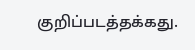குறிப்படத்தக்கது.